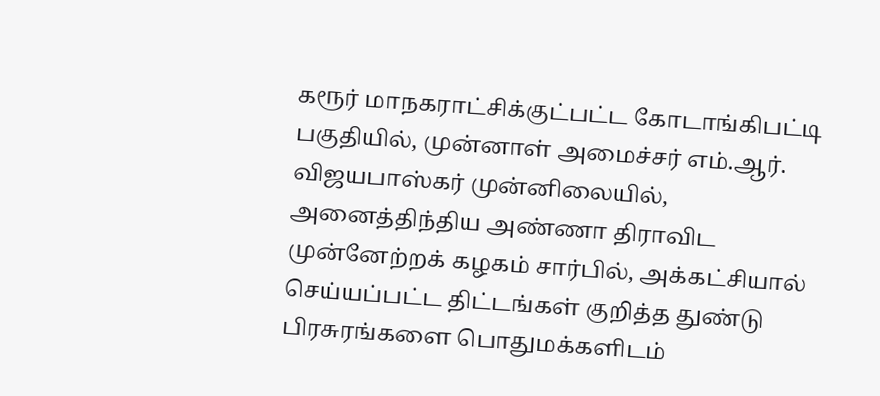கரூர் மாநகராட்சிக்குட்பட்ட கோடாங்கிபட்டி பகுதியில், முன்னாள் அமைச்சர் எம்.ஆர். விஜயபாஸ்கர் முன்னிலையில், அனைத்திந்திய அண்ணா திராவிட முன்னேற்றக் கழகம் சார்பில், அக்கட்சியால் செய்யப்பட்ட திட்டங்கள் குறித்த துண்டு பிரசுரங்களை பொதுமக்களிடம்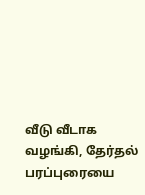வீடு வீடாக வழங்கி, தேர்தல் பரப்புரையை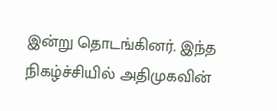இன்று தொடங்கினர். இந்த நிகழ்ச்சியில் அதிமுகவின்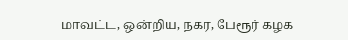மாவட்ட, ஒன்றிய, நகர, பேரூர் கழக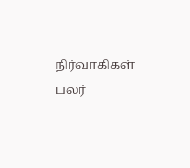நிர்வாகிகள் பலர்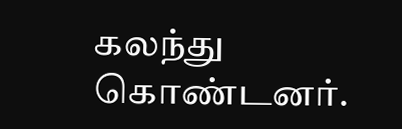கலந்து கொண்டனர்.